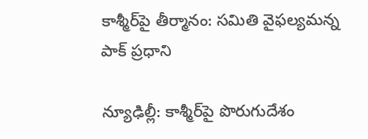కాశ్మీర్‌పై తీర్మానం: సమితి వైఫల్యమన్న పాక్ ప్రధాని

న్యూఢిల్లీ: కాశ్మీర్‌పై పొరుగుదేశం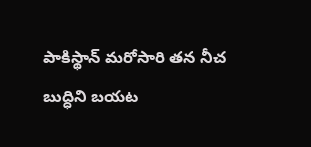పాకిస్థాన్ మరోసారి తన నీచ బుద్ధిని బయట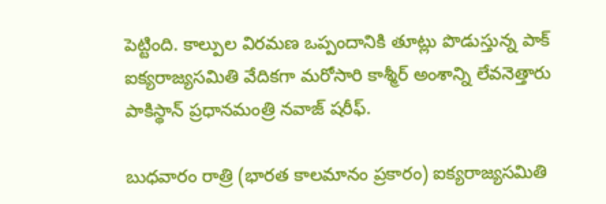పెట్టింది. కాల్పుల విరమణ ఒప్పందానికి తూట్లు పొడుస్తున్న పాక్ ఐక్యరాజ్యసమితి వేదికగా మరోసారి కాశ్మీర్ అంశాన్ని లేవనెత్తారు పాకిస్థాన్ ప్రధానమంత్రి నవాజ్ షరీఫ్.

బుధవారం రాత్రి (భారత కాలమానం ప్రకారం) ఐక్యరాజ్యసమితి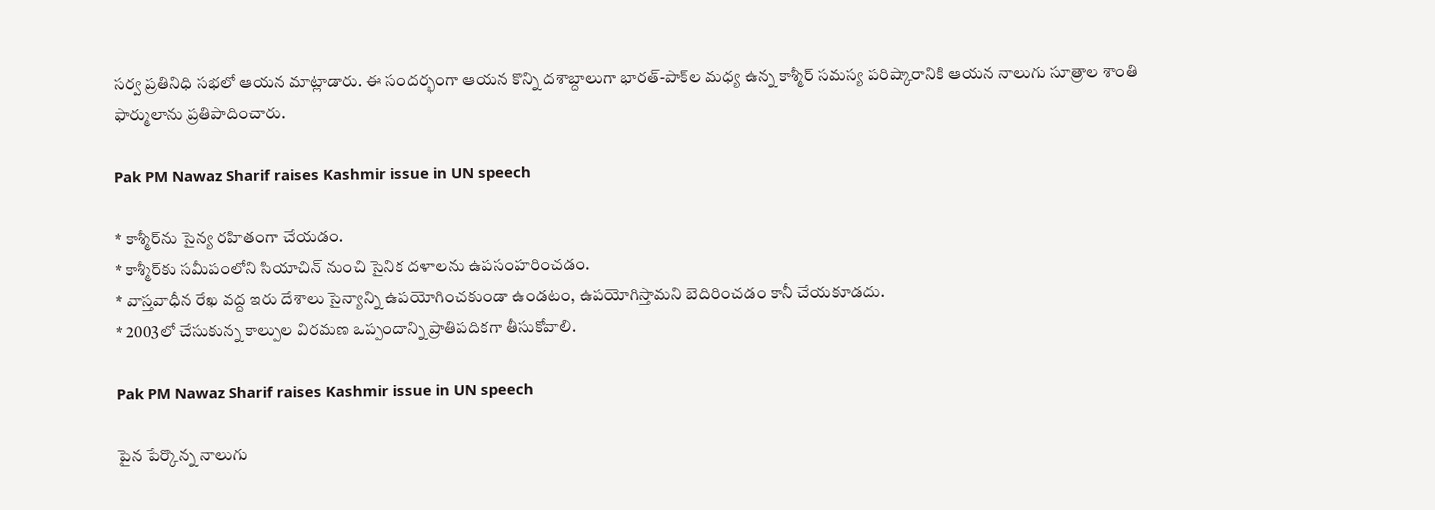సర్వ ప్రతినిధి సభలో ఆయన మాట్లాడారు. ఈ సందర్భంగా ఆయన కొన్ని దశాబ్దాలుగా భారత్-పాక్‌ల మధ్య ఉన్న కాశ్మీర్ సమస్య పరిష్కారానికి ఆయన నాలుగు సూత్రాల శాంతి ఫార్ములాను ప్రతిపాదించారు.

Pak PM Nawaz Sharif raises Kashmir issue in UN speech

* కాశ్మీర్‌ను సైన్య రహితంగా చేయడం.
* కాశ్మీర్‌కు సమీపంలోని సియాచిన్ నుంచి సైనిక దళాలను ఉపసంహరించడం.
* వాస్తవాధీన రేఖ వద్ద ఇరు దేశాలు సైన్యాన్ని ఉపయోగించకుండా ఉండటం, ఉపయోగిస్తామని బెదిరించడం కానీ చేయకూడదు.
* 2003లో చేసుకున్న కాల్పుల విరమణ ఒప్పందాన్ని ప్రాతిపదికగా తీసుకోవాలి.

Pak PM Nawaz Sharif raises Kashmir issue in UN speech

పైన పేర్కొన్న నాలుగు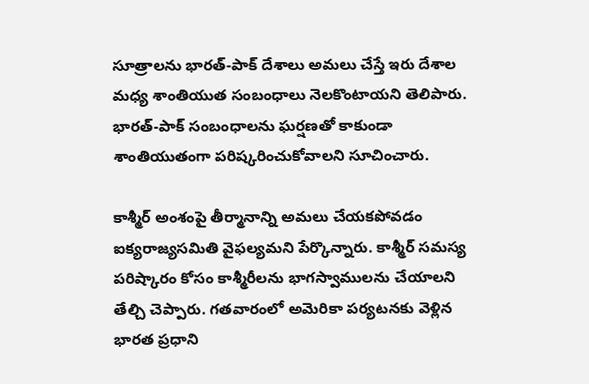సూత్రాలను భారత్-పాక్ దేశాలు అమలు చేస్తే ఇరు దేశాల మధ్య శాంతియుత సంబంధాలు నెలకొంటాయని తెలిపారు. భారత్-పాక్ సంబంధాలను ఘర్షణతో కాకుండా శాంతియుతంగా పరిష్కరించుకోవాలని సూచించారు.

కాశ్మీర్ అంశంపై తీర్మానాన్ని అమలు చేయకపోవడం ఐక్యరాజ్యసమితి వైఫల్యమని పేర్కొన్నారు. కాశ్మీర్ సమస్య పరిష్కారం కోసం కాశ్మీరీలను భాగస్వాములను చేయాలని తేల్చి చెప్పారు. గతవారంలో అమెరికా పర్యటనకు వెళ్లిన భారత ప్రధాని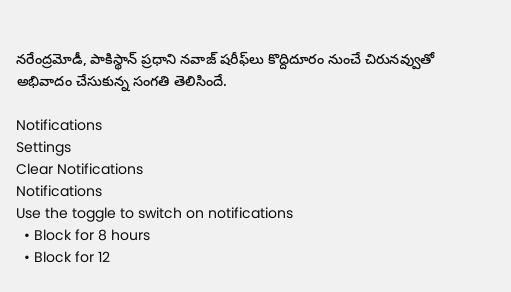నరేంద్రమోడీ, పాకిస్థాన్‌ ప్రధాని నవాజ్ షరీఫ్‌లు కొద్దిదూరం నుంచే చిరునవ్వుతో అభివాదం చేసుకున్న సంగతి తెలిసిందే.

Notifications
Settings
Clear Notifications
Notifications
Use the toggle to switch on notifications
  • Block for 8 hours
  • Block for 12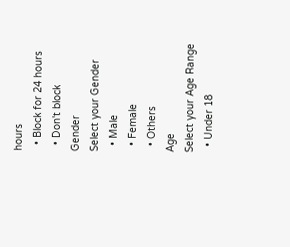hours
  • Block for 24 hours
  • Don't block
Gender
Select your Gender
  • Male
  • Female
  • Others
Age
Select your Age Range
  • Under 18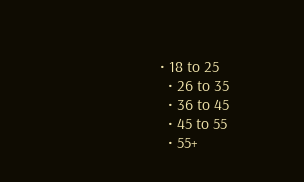• 18 to 25
  • 26 to 35
  • 36 to 45
  • 45 to 55
  • 55+